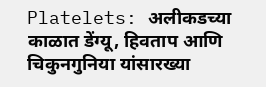Platelets: अलीकडच्या काळात डेंग्यू, हिवताप आणि चिकुनगुनिया यांसारख्या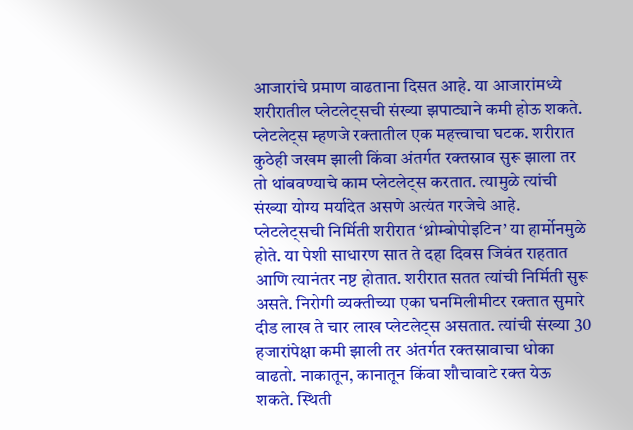आजारांचे प्रमाण वाढताना दिसत आहे. या आजारांमध्ये शरीरातील प्लेटलेट्सची संख्या झपाट्याने कमी होऊ शकते. प्लेटलेट्स म्हणजे रक्तातील एक महत्त्वाचा घटक. शरीरात कुठेही जखम झाली किंवा अंतर्गत रक्तस्राव सुरू झाला तर तो थांबवण्याचे काम प्लेटलेट्स करतात. त्यामुळे त्यांची संख्या योग्य मर्यादेत असणे अत्यंत गरजेचे आहे. प्लेटलेट्सची निर्मिती शरीरात ‘थ्रोम्बोपोइटिन’ या हार्मोनमुळे होते. या पेशी साधारण सात ते दहा दिवस जिवंत राहतात आणि त्यानंतर नष्ट होतात. शरीरात सतत त्यांची निर्मिती सुरू असते. निरोगी व्यक्तीच्या एका घनमिलीमीटर रक्तात सुमारे दीड लाख ते चार लाख प्लेटलेट्स असतात. त्यांची संख्या 30 हजारांपेक्षा कमी झाली तर अंतर्गत रक्तस्रावाचा धोका वाढतो. नाकातून, कानातून किंवा शौचावाटे रक्त येऊ शकते. स्थिती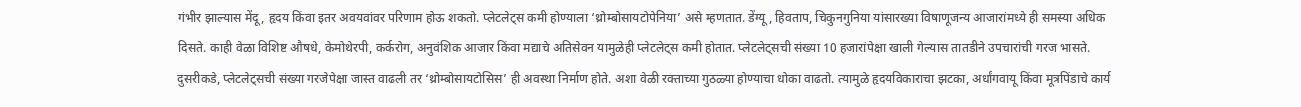गंभीर झाल्यास मेंदू, हृदय किंवा इतर अवयवांवर परिणाम होऊ शकतो. प्लेटलेट्स कमी होण्याला ‘थ्रोम्बोसायटोपेनिया’ असे म्हणतात. डेंग्यू, हिवताप, चिकुनगुनिया यांसारख्या विषाणूजन्य आजारांमध्ये ही समस्या अधिक दिसते. काही वेळा विशिष्ट औषधे, केमोथेरपी, कर्करोग, अनुवंशिक आजार किंवा मद्याचे अतिसेवन यामुळेही प्लेटलेट्स कमी होतात. प्लेटलेट्सची संख्या 10 हजारांपेक्षा खाली गेल्यास तातडीने उपचारांची गरज भासते. दुसरीकडे, प्लेटलेट्सची संख्या गरजेपेक्षा जास्त वाढली तर ‘थ्रोम्बोसायटोसिस’ ही अवस्था निर्माण होते. अशा वेळी रक्ताच्या गुठळ्या होण्याचा धोका वाढतो. त्यामुळे हृदयविकाराचा झटका, अर्धांगवायू किंवा मूत्रपिंडाचे कार्य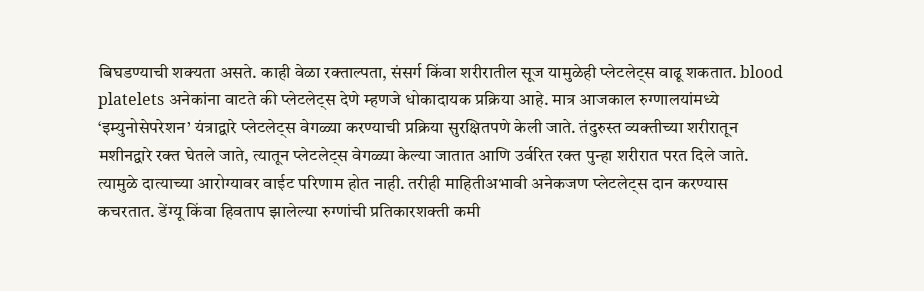बिघडण्याची शक्यता असते. काही वेळा रक्ताल्पता, संसर्ग किंवा शरीरातील सूज यामुळेही प्लेटलेट्स वाढू शकतात. blood platelets अनेकांना वाटते की प्लेटलेट्स देणे म्हणजे धोकादायक प्रक्रिया आहे. मात्र आजकाल रुग्णालयांमध्ये ‘इम्युनोसेपरेशन’ यंत्राद्वारे प्लेटलेट्स वेगळ्या करण्याची प्रक्रिया सुरक्षितपणे केली जाते. तंदुरुस्त व्यक्तीच्या शरीरातून मशीनद्वारे रक्त घेतले जाते, त्यातून प्लेटलेट्स वेगळ्या केल्या जातात आणि उर्वरित रक्त पुन्हा शरीरात परत दिले जाते. त्यामुळे दात्याच्या आरोग्यावर वाईट परिणाम होत नाही. तरीही माहितीअभावी अनेकजण प्लेटलेट्स दान करण्यास कचरतात. डेंग्यू किंवा हिवताप झालेल्या रुग्णांची प्रतिकारशक्ती कमी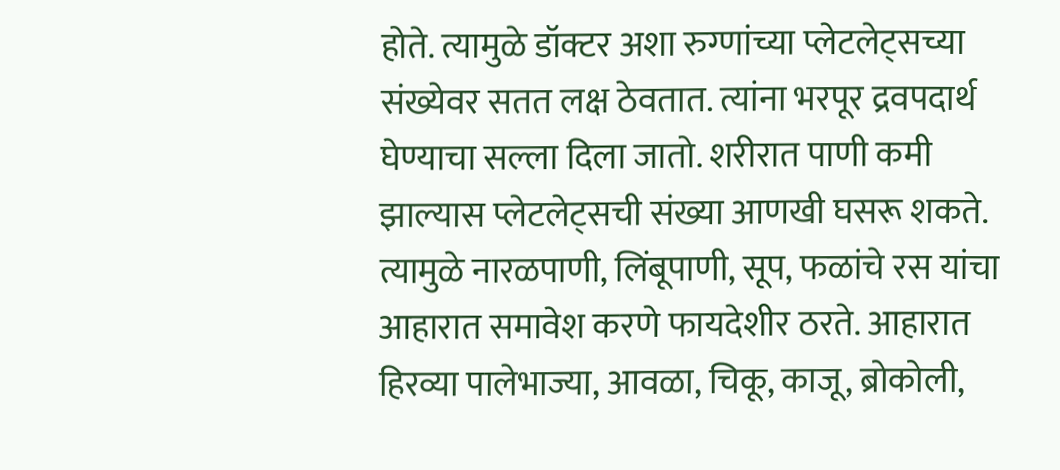होते. त्यामुळे डॉक्टर अशा रुग्णांच्या प्लेटलेट्सच्या संख्येवर सतत लक्ष ठेवतात. त्यांना भरपूर द्रवपदार्थ घेण्याचा सल्ला दिला जातो. शरीरात पाणी कमी झाल्यास प्लेटलेट्सची संख्या आणखी घसरू शकते. त्यामुळे नारळपाणी, लिंबूपाणी, सूप, फळांचे रस यांचा आहारात समावेश करणे फायदेशीर ठरते. आहारात हिरव्या पालेभाज्या, आवळा, चिकू, काजू, ब्रोकोली,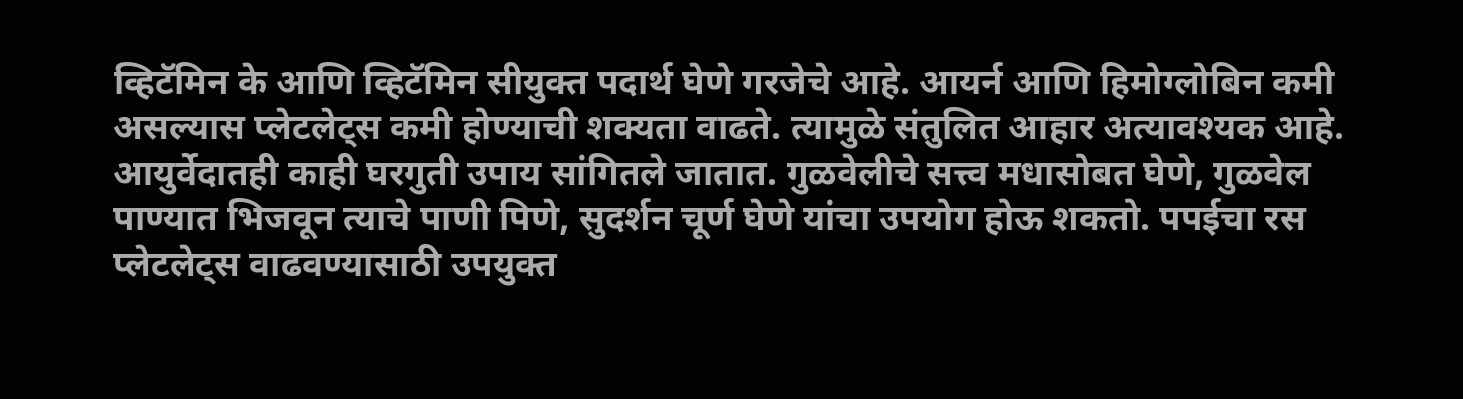व्हिटॅमिन के आणि व्हिटॅमिन सीयुक्त पदार्थ घेणे गरजेचे आहे. आयर्न आणि हिमोग्लोबिन कमी असल्यास प्लेटलेट्स कमी होण्याची शक्यता वाढते. त्यामुळे संतुलित आहार अत्यावश्यक आहे. आयुर्वेदातही काही घरगुती उपाय सांगितले जातात. गुळवेलीचे सत्त्व मधासोबत घेणे, गुळवेल पाण्यात भिजवून त्याचे पाणी पिणे, सुदर्शन चूर्ण घेणे यांचा उपयोग होऊ शकतो. पपईचा रस प्लेटलेट्स वाढवण्यासाठी उपयुक्त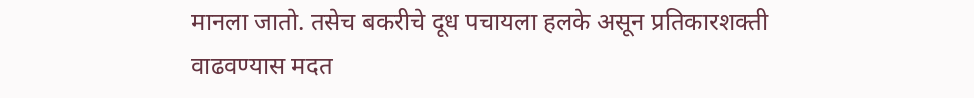मानला जातो. तसेच बकरीचे दूध पचायला हलके असून प्रतिकारशक्ती वाढवण्यास मदत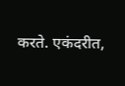करते. एकंदरीत,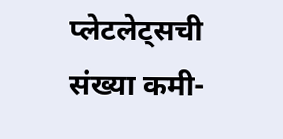प्लेटलेट्सची संख्या कमी-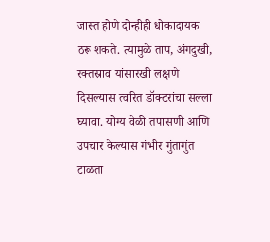जास्त होणे दोन्हीही धोकादायक ठरू शकते. त्यामुळे ताप, अंगदुखी, रक्तस्राव यांसारखी लक्षणे दिसल्यास त्वरित डॉक्टरांचा सल्ला घ्यावा. योग्य वेळी तपासणी आणि उपचार केल्यास गंभीर गुंतागुंत टाळता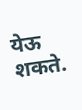येऊ शकते.